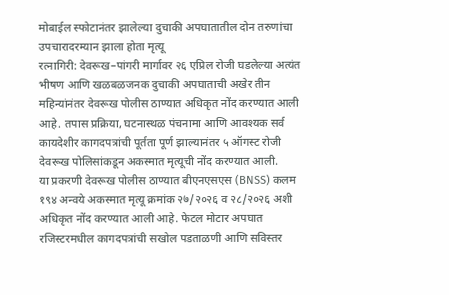मोबाईल स्फोटानंतर झालेल्या दुचाकी अपघातातील दोन तरुणांचा उपचारादरम्यान झाला होता मृत्यू
रत्नागिरी: देवरूख–पांगरी मार्गावर २६ एप्रिल रोजी घडलेल्या अत्यंत भीषण आणि खळबळजनक दुचाकी अपघाताची अखेर तीन महिन्यांनंतर देवरूख पोलीस ठाण्यात अधिकृत नोंद करण्यात आली आहे. तपास प्रक्रिया, घटनास्थळ पंचनामा आणि आवश्यक सर्व कायदेशीर कागदपत्रांची पूर्तता पूर्ण झाल्यानंतर ५ ऑगस्ट रोजी देवरूख पोलिसांकडून अकस्मात मृत्यूची नोंद करण्यात आली.
या प्रकरणी देवरूख पोलीस ठाण्यात बीएनएसएस (BNSS) कलम १९४ अन्वये अकस्मात मृत्यू क्रमांक २७/२०२६ व २८/२०२६ अशी अधिकृत नोंद करण्यात आली आहे. फेटल मोटार अपघात रजिस्टरमधील कागदपत्रांची सखोल पडताळणी आणि सविस्तर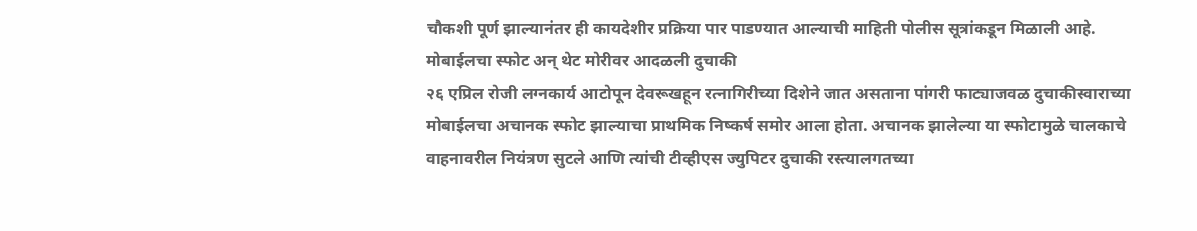चौकशी पूर्ण झाल्यानंतर ही कायदेशीर प्रक्रिया पार पाडण्यात आल्याची माहिती पोलीस सूत्रांकडून मिळाली आहे.
मोबाईलचा स्फोट अन् थेट मोरीवर आदळली दुचाकी
२६ एप्रिल रोजी लग्नकार्य आटोपून देवरूखहून रत्नागिरीच्या दिशेने जात असताना पांगरी फाट्याजवळ दुचाकीस्वाराच्या मोबाईलचा अचानक स्फोट झाल्याचा प्राथमिक निष्कर्ष समोर आला होता. अचानक झालेल्या या स्फोटामुळे चालकाचे वाहनावरील नियंत्रण सुटले आणि त्यांची टीव्हीएस ज्युपिटर दुचाकी रस्त्यालगतच्या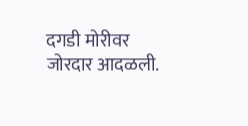दगडी मोरीवर जोरदार आदळली.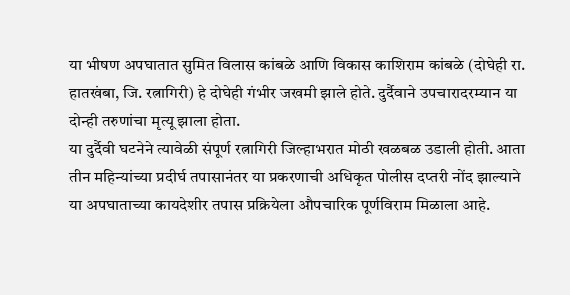या भीषण अपघातात सुमित विलास कांबळे आणि विकास काशिराम कांबळे (दोघेही रा. हातखंबा, जि. रत्नागिरी) हे दोघेही गंभीर जखमी झाले होते. दुर्दैवाने उपचारादरम्यान या दोन्ही तरुणांचा मृत्यू झाला होता.
या दुर्दैवी घटनेने त्यावेळी संपूर्ण रत्नागिरी जिल्हाभरात मोठी खळबळ उडाली होती. आता तीन महिन्यांच्या प्रदीर्घ तपासानंतर या प्रकरणाची अधिकृत पोलीस दप्तरी नोंद झाल्याने या अपघाताच्या कायदेशीर तपास प्रक्रियेला औपचारिक पूर्णविराम मिळाला आहे.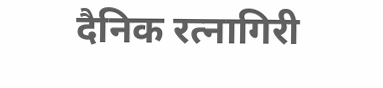दैनिक रत्नागिरी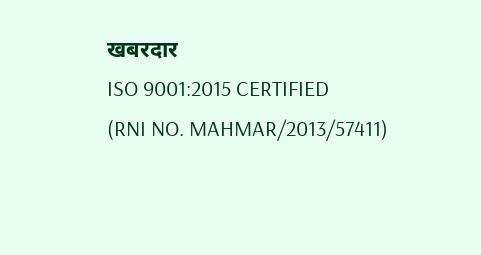खबरदार
ISO 9001:2015 CERTIFIED
(RNI NO. MAHMAR/2013/57411)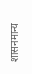शासनमान्य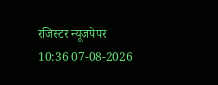रजिस्टर न्यूजपेपर
10:36 07-08-2026